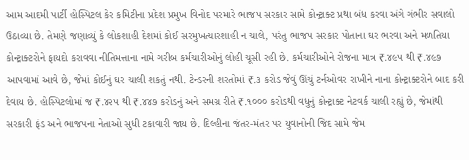આમ આદમી પાર્ટી હોસ્પિટલ કેર કમિટીના પ્રદેશ પ્રમુખ વિનોદ પરમારે ભાજપ સરકાર સામે કોન્ટ્રાક્ટ પ્રથા બંધ કરવા અંગે ગંભીર સવાલો ઉઠાવ્યા છે. તેમણે જણાવ્યું કે લોકશાહી દેશમાં કોઈ સરમુખત્યારશાહી ન ચાલે, પરંતુ ભાજપ સરકાર પોતાના ઘર ભરવા અને મળતિયા કોન્ટ્રાક્ટરોને ફાયદો કરાવવા નીતિમત્તાના નામે ગરીબ કર્મચારીઓનું લોહી ચૂસી રહી છે. કર્મચારીઓને રોજના માત્ર ₹.૪૯૫ થી ₹.૪૯૭ આપવામાં આવે છે, જેમાં કોઈનું ઘર ચાલી શકતું નથી. ટેન્ડરની શરતોમાં ₹.૩ કરોડ જેવું ઊંચું ટર્નઓવર રાખીને નાના કોન્ટ્રાક્ટરોને બાદ કરી દેવાય છે. હોસ્પિટલોમાં જ ₹.૪૨૫ થી ₹.૪૪૭ કરોડનું અને સમગ્ર રીતે ₹.૧૦૦૦ કરોડથી વધુનું કોન્ટ્રાક્ટ નેટવર્ક ચાલી રહ્યું છે, જેમાંથી સરકારી ફંડ અને ભાજપના નેતાઓ સુધી ટકાવારી જાય છે. દિલ્હીના જંતર-મંતર પર યુવાનોની જિદ સામે જેમ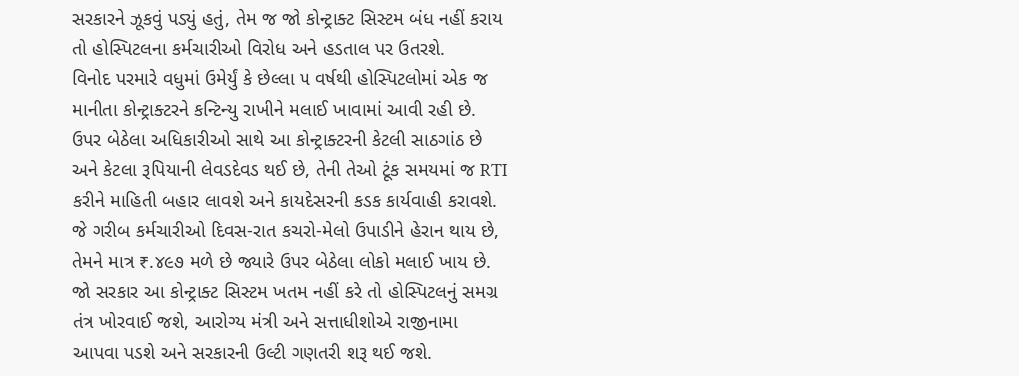સરકારને ઝૂકવું પડ્યું હતું, તેમ જ જો કોન્ટ્રાક્ટ સિસ્ટમ બંધ નહીં કરાય તો હોસ્પિટલના કર્મચારીઓ વિરોધ અને હડતાલ પર ઉતરશે.
વિનોદ પરમારે વધુમાં ઉમેર્યું કે છેલ્લા ૫ વર્ષથી હોસ્પિટલોમાં એક જ માનીતા કોન્ટ્રાક્ટરને કન્ટિન્યુ રાખીને મલાઈ ખાવામાં આવી રહી છે. ઉપર બેઠેલા અધિકારીઓ સાથે આ કોન્ટ્રાક્ટરની કેટલી સાઠગાંઠ છે અને કેટલા રૂપિયાની લેવડદેવડ થઈ છે, તેની તેઓ ટૂંક સમયમાં જ RTI કરીને માહિતી બહાર લાવશે અને કાયદેસરની કડક કાર્યવાહી કરાવશે. જે ગરીબ કર્મચારીઓ દિવસ-રાત કચરો-મેલો ઉપાડીને હેરાન થાય છે, તેમને માત્ર ₹.૪૯૭ મળે છે જ્યારે ઉપર બેઠેલા લોકો મલાઈ ખાય છે. જો સરકાર આ કોન્ટ્રાક્ટ સિસ્ટમ ખતમ નહીં કરે તો હોસ્પિટલનું સમગ્ર તંત્ર ખોરવાઈ જશે, આરોગ્ય મંત્રી અને સત્તાધીશોએ રાજીનામા આપવા પડશે અને સરકારની ઉલ્ટી ગણતરી શરૂ થઈ જશે.